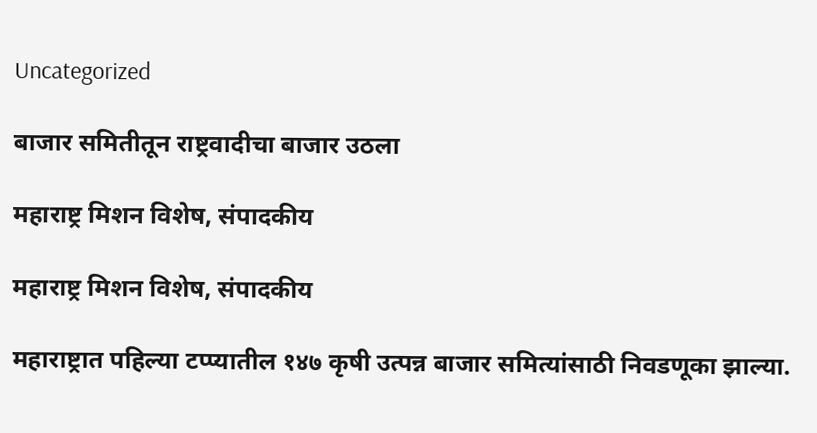Uncategorized

बाजार समितीतून राष्ट्रवादीचा बाजार उठला

महाराष्ट्र मिशन विशेष, संपादकीय

महाराष्ट्र मिशन विशेष, संपादकीय

महाराष्ट्रात पहिल्या टप्प्यातील १४७ कृषी उत्पन्न बाजार समित्यांसाठी निवडणूका झाल्या.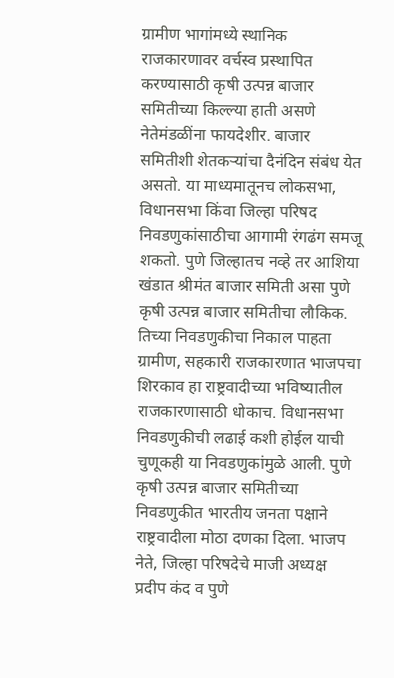ग्रामीण भागांमध्ये स्थानिक राजकारणावर वर्चस्व प्रस्थापित करण्यासाठी कृषी उत्पन्न बाजार समितीच्या किल्ल्या हाती असणे नेतेमंडळींना फायदेशीर. बाजार समितीशी शेतकऱ्यांचा दैनंदिन संबंध येत असतो. या माध्यमातूनच लोकसभा, विधानसभा किंवा जिल्हा परिषद निवडणुकांसाठीचा आगामी रंगढंग समजू शकतो. पुणे जिल्हातच नव्हे तर आशिया खंडात श्रीमंत बाजार समिती असा पुणे कृषी उत्पन्न बाजार समितीचा लौकिक. तिच्या निवडणुकीचा निकाल पाहता ग्रामीण, सहकारी राजकारणात भाजपचा शिरकाव हा राष्ट्रवादीच्या भविष्यातील राजकारणासाठी धोकाच. विधानसभा निवडणुकीची लढाई कशी होईल याची चुणूकही या निवडणुकांमुळे आली. पुणे कृषी उत्पन्न बाजार समितीच्या निवडणुकीत भारतीय जनता पक्षाने राष्ट्रवादीला मोठा दणका दिला. भाजप नेते, जिल्हा परिषदेचे माजी अध्यक्ष प्रदीप कंद व पुणे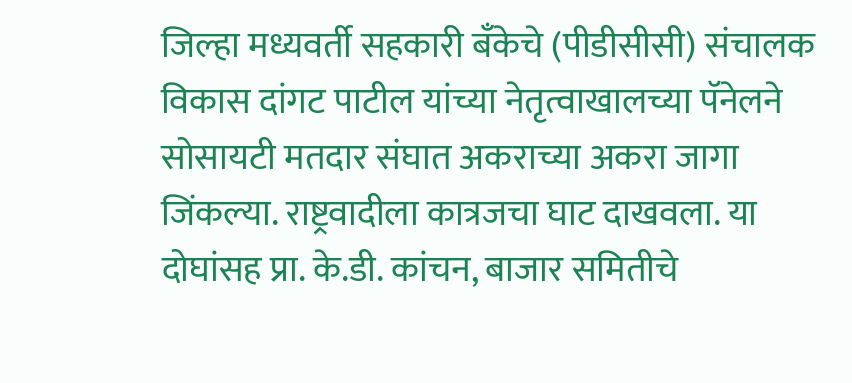जिल्हा मध्यवर्ती सहकारी बँकेचे (पीडीसीसी) संचालक विकास दांगट पाटील यांच्या नेतृत्वाखालच्या पॅनेलने सोसायटी मतदार संघात अकराच्या अकरा जागा जिंकल्या. राष्ट्रवादीला कात्रजचा घाट दाखवला. या दोघांसह प्रा. के.डी. कांचन, बाजार समितीचे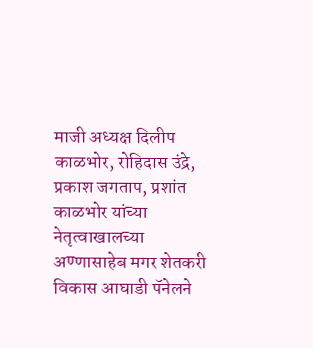माजी अध्यक्ष दिलीप काळभोर, रोहिदास उंद्रे, प्रकाश जगताप, प्रशांत काळभोर यांच्या नेतृत्वाखालच्या अण्णासाहेब मगर शेतकरी विकास आघाडी पॅनेलने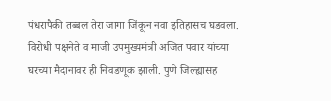पंधरापैकी तब्बल तेरा जागा जिंकून नवा इतिहासच घडवला. विरोधी पक्षनेते व माजी उपमुख्यमंत्री अजित पवार यांच्या घरच्या मैदानावर ही निवडणूक झाली. पुणे जिल्ह्यासह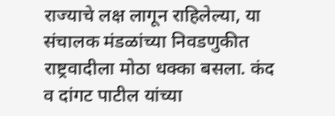राज्याचे लक्ष लागून राहिलेल्या, या संचालक मंडळांच्या निवडणुकीत राष्ट्रवादीला मोठा धक्का बसला. कंद व दांगट पाटील यांच्या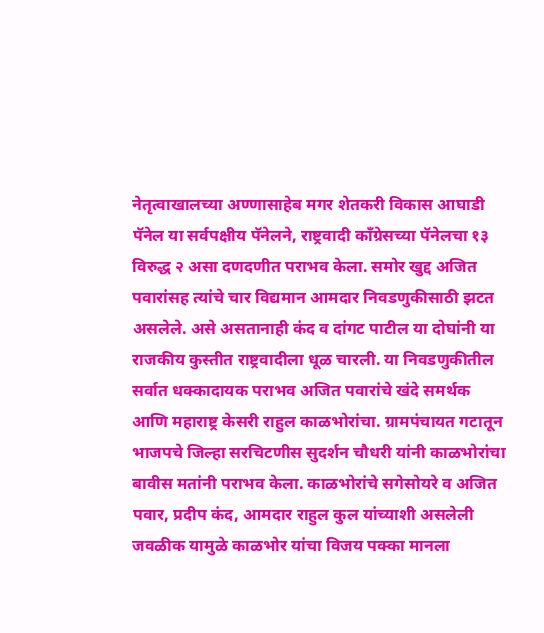नेतृत्वाखालच्या अण्णासाहेब मगर शेतकरी विकास आघाडी पॅनेल या सर्वपक्षीय पॅनेलने, राष्ट्रवादी काँग्रेसच्या पॅनेलचा १३ विरुद्ध २ असा दणदणीत पराभव केला. समोर खुद्द‌ अजित पवारांसह त्यांचे चार विद्यमान आमदार निवडणुकीसाठी झटत असलेले. असे असतानाही कंद व दांगट पाटील या दोघांनी या राजकीय कुस्तीत राष्ट्रवादीला धूळ चारली. या निवडणुकीतील सर्वात धक्कादायक पराभव अजित पवारांचे खंदे समर्थक आणि महाराष्ट्र केसरी राहुल काळभोरांचा. ग्रामपंचायत गटातून भाजपचे जिल्हा सरचिटणीस सुदर्शन चौधरी यांनी काळभोरांचा बावीस मतांनी पराभव केला. काळभोरांचे सगेसोयरे व अजित पवार, प्रदीप कंद, आमदार राहुल कुल यांच्याशी असलेली जवळीक यामुळे काळभोर यांचा विजय पक्का मानला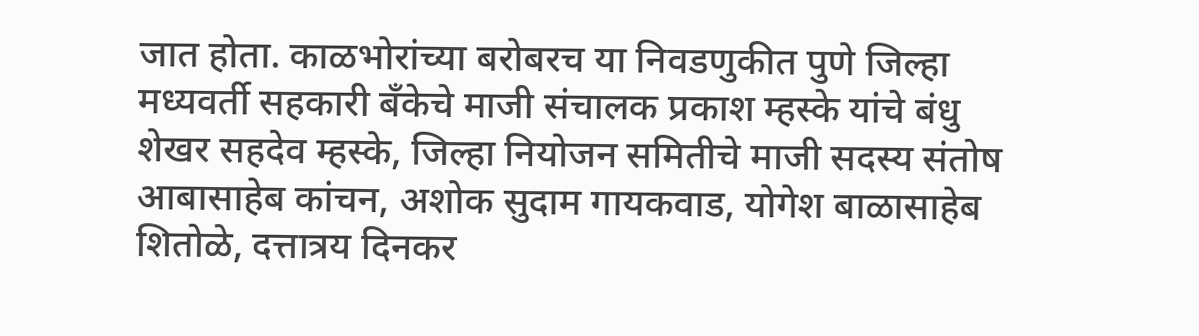जात होता. काळभोरांच्या बरोबरच या निवडणुकीत पुणे जिल्हा मध्यवर्ती सहकारी बॅंकेचे माजी संचालक प्रकाश म्हस्के यांचे बंधु शेखर सहदेव म्हस्के, जिल्हा नियोजन समितीचे माजी सदस्य संतोष आबासाहेब कांचन, अशोक सुदाम गायकवाड, योगेश बाळासाहेब शितोळे, दत्तात्रय दिनकर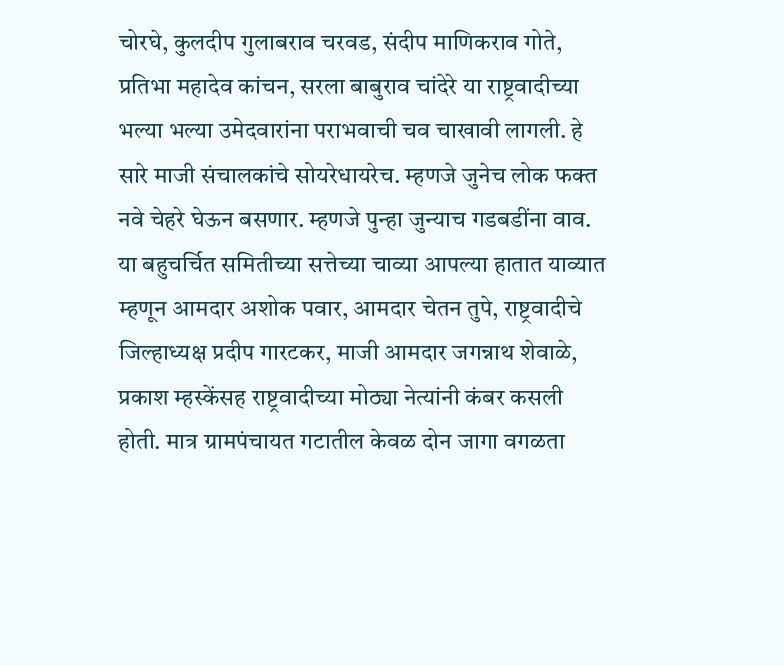चोरघे, कुलदीप गुलाबराव चरवड, संदीप माणिकराव गोते, प्रतिभा महादेव कांचन, सरला बाबुराव चांदेरे या राष्ट्रवादीच्या भल्या भल्या उमेदवारांना पराभवाची चव चाखावी लागली. हे सारे माजी संचालकांचे सोयरेधायरेच. म्हणजे जुनेच लोक फक्त नवे चेहरे घेऊन बसणार. म्हणजे पुन्हा जुन्याच गडबडींना वाव. या बहुचर्चित समितीच्या सत्तेच्या चाव्या आपल्या हातात याव्यात म्हणून आमदार अशोक पवार, आमदार चेतन तुपे, राष्ट्रवादीचे जिल्हाध्यक्ष प्रदीप गारटकर, माजी आमदार जगन्नाथ शेवाळे, प्रकाश म्हस्केंसह राष्ट्रवादीच्या मोठ्या नेत्यांनी कंबर कसली होती. मात्र ग्रामपंचायत गटातील केवळ दोन जागा वगळता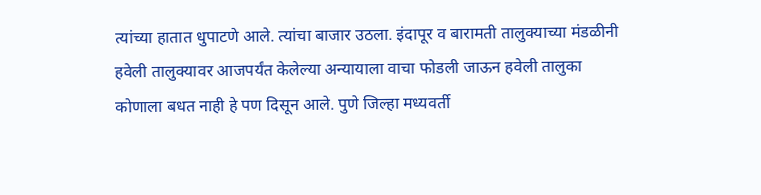त्यांच्या हातात धुपाटणे आले. त्यांचा बाजार उठला. इंदापूर व बारामती तालुक्याच्या मंडळीनी हवेली तालुक्यावर आजपर्यंत केलेल्या अन्यायाला वाचा फोडली जाऊन हवेली तालुका कोणाला बधत नाही हे पण दिसून आले. पुणे जिल्हा मध्यवर्ती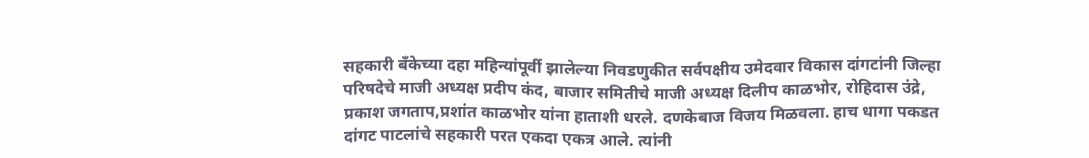सहकारी बॅंकेच्या दहा महिन्यांपूर्वी झालेल्या निवडणुकीत सर्वपक्षीय उमेदवार विकास दांगटांनी जिल्हा परिषदेचे माजी अध्यक्ष प्रदीप कंद, बाजार समितीचे माजी अध्यक्ष दिलीप काळभोर, रोहिदास उंद्रे, प्रकाश जगताप,प्रशांत काळभोर यांना हाताशी धरले. दणकेबाज विजय मिळवला. हाच धागा पकडत दांगट पाटलांचे सहकारी परत एकदा एकत्र आले. त्यांनी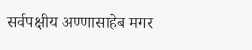सर्वपक्षीय अण्णासाहेब मगर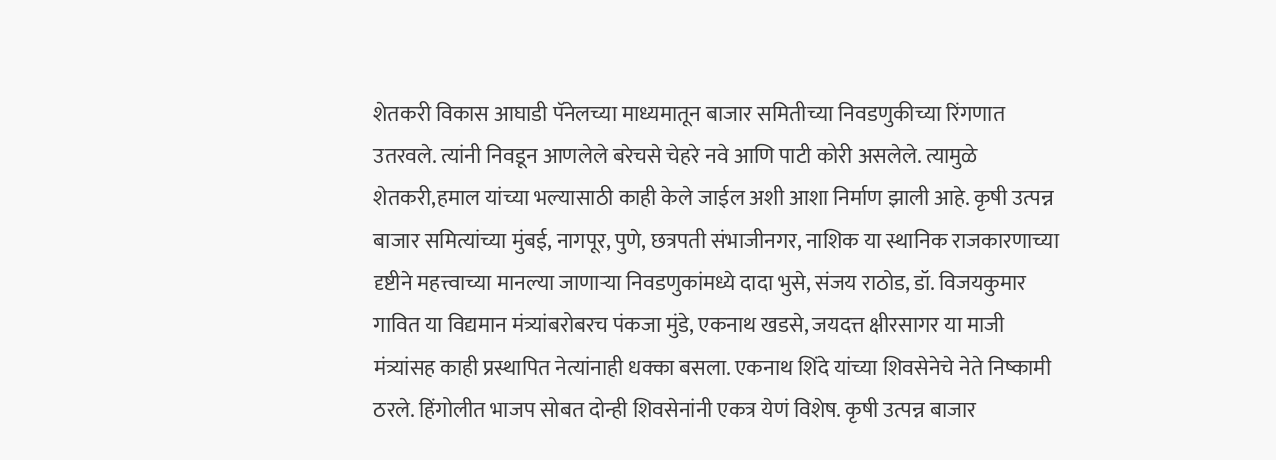शेतकरी विकास आघाडी पॅनेलच्या माध्यमातून बाजार समितीच्या निवडणुकीच्या रिंगणात उतरवले. त्यांनी निवडून आणलेले बरेचसे चेहरे नवे आणि पाटी कोरी असलेले. त्यामुळे शेतकरी,हमाल यांच्या ‌भल्यासाठी काही केले जाईल अशी आशा निर्माण झाली आहे. कृषी उत्पन्न बाजार समित्यांच्या मुंबई, नागपूर, पुणे, छत्रपती संभाजीनगर, नाशिक या स्थानिक राजकारणाच्या दृष्टीने महत्त्वाच्या मानल्या जाणाऱ्या निवडणुकांमध्ये दादा भुसे, संजय राठोड, डॉ. विजयकुमार गावित या विद्यमान मंत्र्यांबरोबरच पंकजा मुंडे, एकनाथ खडसे, जयदत्त क्षीरसागर या माजी मंत्र्यांसह काही प्रस्थापित नेत्यांनाही धक्का बसला. एकनाथ शिंदे यांच्या शिवसेनेचे नेते निष्कामी ठरले. हिंगोलीत भाजप सोबत दोन्ही शिवसेनांनी एकत्र येणं विशेष. कृषी उत्पन्न बाजार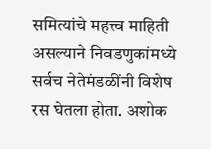समित्यांचे महत्त्व माहिती असल्याने निवडणुकांमध्ये सर्वच नेतेमंडळींनी विशेष रस घेतला होता. अशोक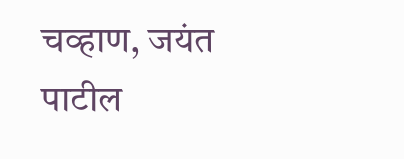चव्हाण, जयंत पाटील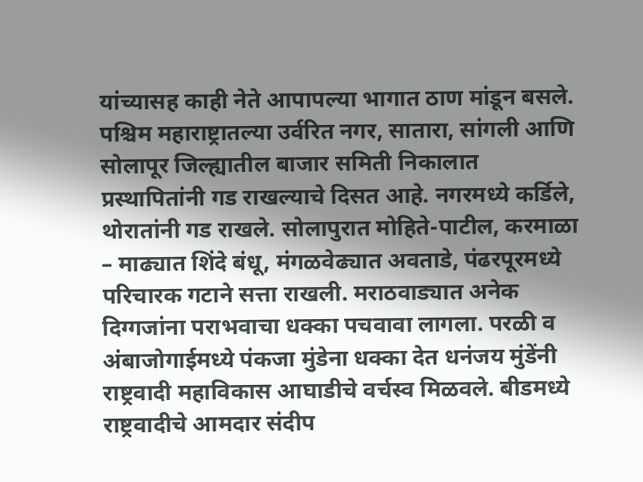यांच्यासह काही नेते आपापल्या भागात ठाण मांडून बसले. पश्चिम महाराष्ट्रातल्या उर्वरित नगर, सातारा, सांगली आणि सोलापूर जिल्ह्यातील बाजार समिती निकालात प्रस्थापितांनी गड राखल्याचे दिसत आहे. नगरमध्ये कर्डिले, थोरातांनी गड राखले. सोलापुरात मोहिते-पाटील, करमाळा – माढ्यात शिंदे बंधू, मंगळवेढ्यात अवताडे, पंढरपूरमध्ये परिचारक गटाने सत्ता राखली. मराठवाड्यात अनेक दिग्गजांना पराभवाचा धक्का पचवावा लागला. परळी व अंबाजोगाईमध्ये पंकजा मुंडेना धक्का देत धनंजय मुंडेंनी राष्ट्रवादी महाविकास आघाडीचे वर्चस्व मिळवले. बीडमध्ये राष्ट्रवादीचे आमदार संदीप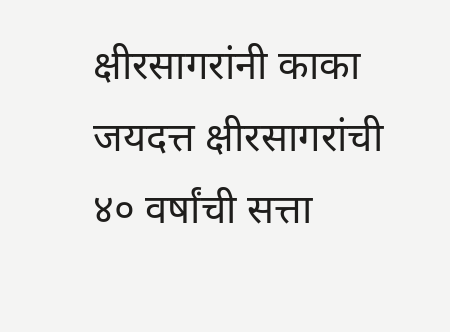क्षीरसागरांनी काका जयदत्त क्षीरसागरांची ४० वर्षांची सत्ता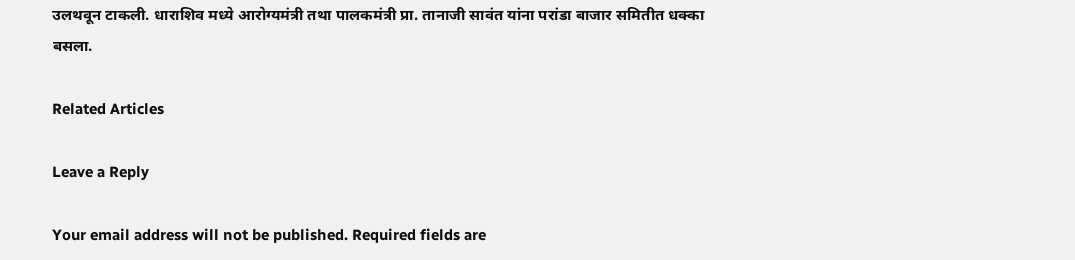उलथवून टाकली. धाराशिव मध्ये आरोग्यमंत्री तथा पालकमंत्री प्रा. तानाजी सावंत यांना परांडा बाजार समितीत धक्का बसला.

Related Articles

Leave a Reply

Your email address will not be published. Required fields are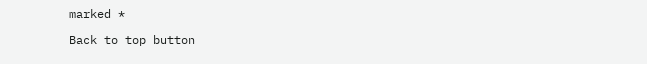marked *

Back to top button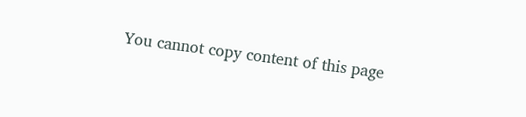You cannot copy content of this page